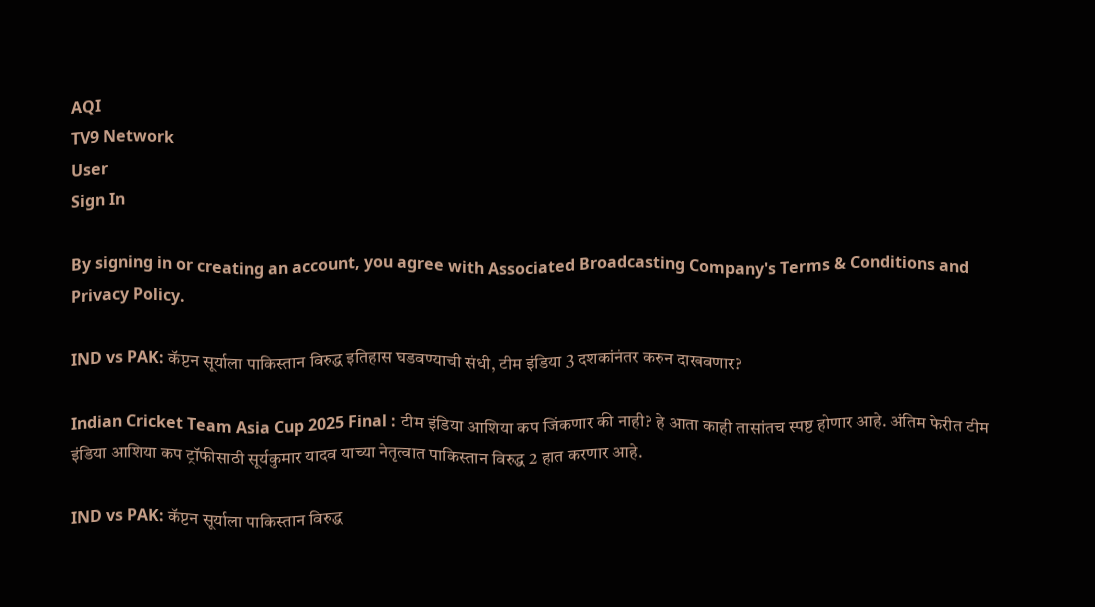AQI
TV9 Network
User
Sign In

By signing in or creating an account, you agree with Associated Broadcasting Company's Terms & Conditions and Privacy Policy.

IND vs PAK: कॅप्टन सूर्याला पाकिस्तान विरुद्ध इतिहास घडवण्याची संधी, टीम इंडिया 3 दशकांनंतर करुन दाखवणार?

Indian Cricket Team Asia Cup 2025 Final : टीम इंडिया आशिया कप जिंकणार की नाही? हे आता काही तासांतच स्पष्ट होणार आहे. अंतिम फेरीत टीम इंडिया आशिया कप ट्रॉफीसाठी सूर्यकुमार यादव याच्या नेतृत्वात पाकिस्तान विरुद्ध 2 हात करणार आहे.

IND vs PAK: कॅप्टन सूर्याला पाकिस्तान विरुद्ध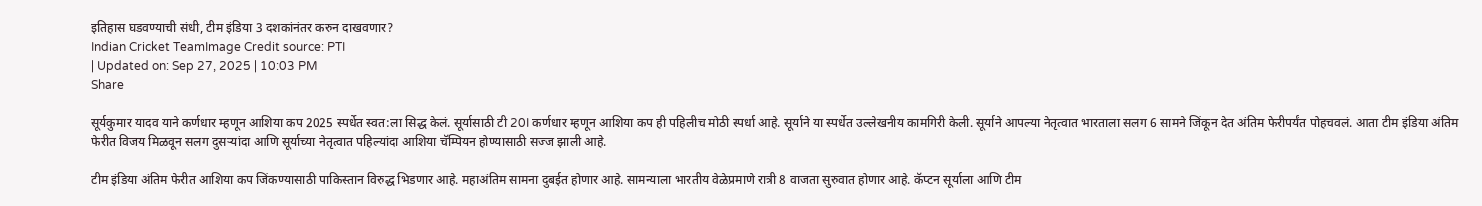इतिहास घडवण्याची संधी, टीम इंडिया 3 दशकांनंतर करुन दाखवणार?
Indian Cricket TeamImage Credit source: PTI
| Updated on: Sep 27, 2025 | 10:03 PM
Share

सूर्यकुमार यादव याने कर्णधार म्हणून आशिया कप 2025 स्पर्धेत स्वत:ला सिद्ध केलं. सूर्यासाठी टी 20I कर्णधार म्हणून आशिया कप ही पहिलीच मोठी स्पर्धा आहे. सूर्याने या स्पर्धेत उल्लेखनीय कामगिरी केली. सूर्याने आपल्या नेतृत्वात भारताला सलग 6 सामने जिंकून देत अंतिम फेरीपर्यंत पोहचवलं. आता टीम इंडिया अंतिम फेरीत विजय मिळवून सलग दुसऱ्यांदा आणि सूर्याच्या नेतृत्वात पहिल्यांदा आशिया चॅम्पियन होण्यासाठी सज्ज झाली आहे.

टीम इंडिया अंतिम फेरीत आशिया कप जिंकण्यासाठी पाकिस्तान विरुद्ध भिडणार आहे. महाअंतिम सामना दुबईत होणार आहे. सामन्याला भारतीय वेळेप्रमाणे रात्री 8 वाजता सुरुवात होणार आहे. कॅप्टन सूर्याला आणि टीम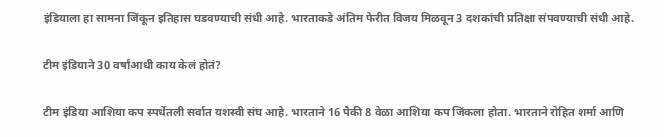इंडियाला हा सामना जिंकून इतिहास घडवण्याची संधी आहे. भारताकडे अंतिम फेरीत विजय मिळवून 3 दशकांची प्रतिक्षा संपवण्याची संधी आहे.

टीम इंडियाने 30 वर्षांआधी काय केलं होतं?

टीम इंडिया आशिया कप स्पर्धेतली सर्वात यशस्वी संघ आहे. भारताने 16 पैकी 8 वेळा आशिया कप जिंकला होता. भारताने रोहित शर्मा आणि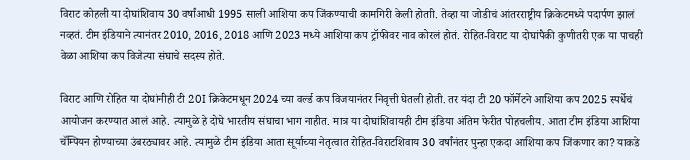विराट कोहली या दोघांशिवाय 30 वर्षांआधी 1995 साली आशिया कप जिंकण्याची कामगिरी केली होताी. तेव्हा या जोडीचं आंतरराष्ट्रीय क्रिकेटमध्ये पदार्पण झालं नव्हतं. टीम इंडियाने त्यानंतर 2010, 2016, 2018 आणि 2023 मध्ये आशिया कप ट्रॉफीवर नाव कोरलं होतं. रोहित-विराट या दोघांपैकी कुणीतरी एक या पाचही वेळा आशिया कप विजेत्या संघाचे सदस्य होते.

विराट आणि रोहित या दोघांनीही टी 20I क्रिकेटमधून 2024 च्या वर्ल्ड कप विजयानंतर निवृत्ती घेतली होती. तर यंदा टी 20 फॉर्मेटने आशिया कप 2025 स्पर्धेचं आयोजन करण्यात आलं आहे. त्यामुळे हे दोघे भारतीय संघाचा भाग नाहीत. मात्र या दोघांशिवायही टीम इंडिया अंतिम फेरीत पोहचलीय. आता टीम इंडिया आशिया चॅम्पियन होण्याच्या उंबरठ्यावर आहे. त्यामुळे टीम इंडिया आता सूर्याच्या नेतृत्वात रोहित-विराटशिवाय 30 वर्षांनंतर पुन्हा एकदा आशिया कप जिंकणार का? याकडे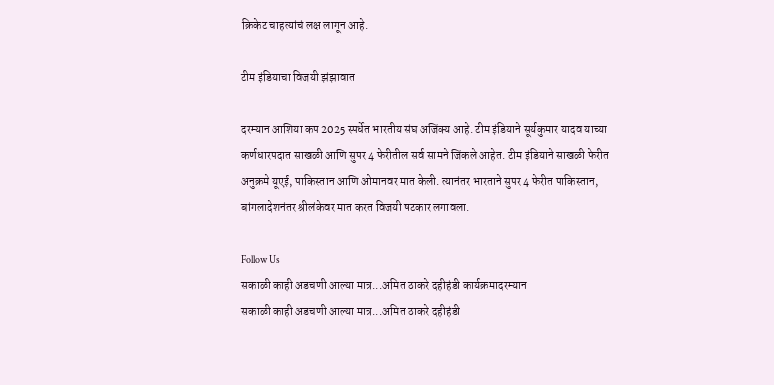क्रिकेट चाहत्यांचं लक्ष लागून आहे.

टीम इंडियाचा विजयी झंझावात

दरम्यान आशिया कप 2025 स्पर्धेत भारतीय संघ अजिंक्य आहे. टीम इंडियाने सूर्यकुमार यादव याच्या कर्णधारपदात साखळी आणि सुपर 4 फेरीतील सर्व सामने जिंकले आहेत. टीम इंडियाने साखळी फेरीत अनुक्रमे यूएई, पाकिस्तान आणि ओमानवर मात केली. त्यानंतर भारताने सुपर 4 फेरीत पाकिस्तान, बांगलादेशनंतर श्रीलंकेवर मात करत विजयी षटकार लगावला.

Follow Us
सकाळी काही अडचणी आल्या मात्र...अमित ठाकरे दहीहंडी कार्यक्रमादरम्यान
सकाळी काही अडचणी आल्या मात्र...अमित ठाकरे दहीहंडी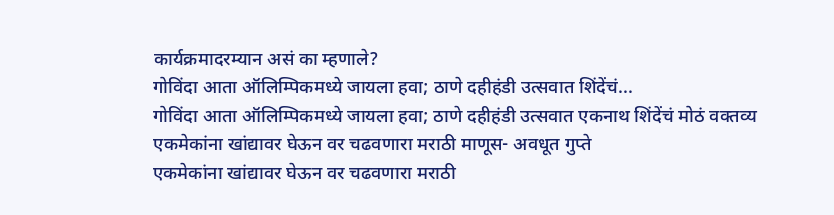कार्यक्रमादरम्यान असं का म्हणाले?
गोविंदा आता ऑलिम्पिकमध्ये जायला हवा; ठाणे दहीहंडी उत्सवात शिंदेंचं...
गोविंदा आता ऑलिम्पिकमध्ये जायला हवा; ठाणे दहीहंडी उत्सवात एकनाथ शिंदेंचं मोठं वक्तव्य
एकमेकांना खांद्यावर घेऊन वर चढवणारा मराठी माणूस- अवधूत गुप्ते
एकमेकांना खांद्यावर घेऊन वर चढवणारा मराठी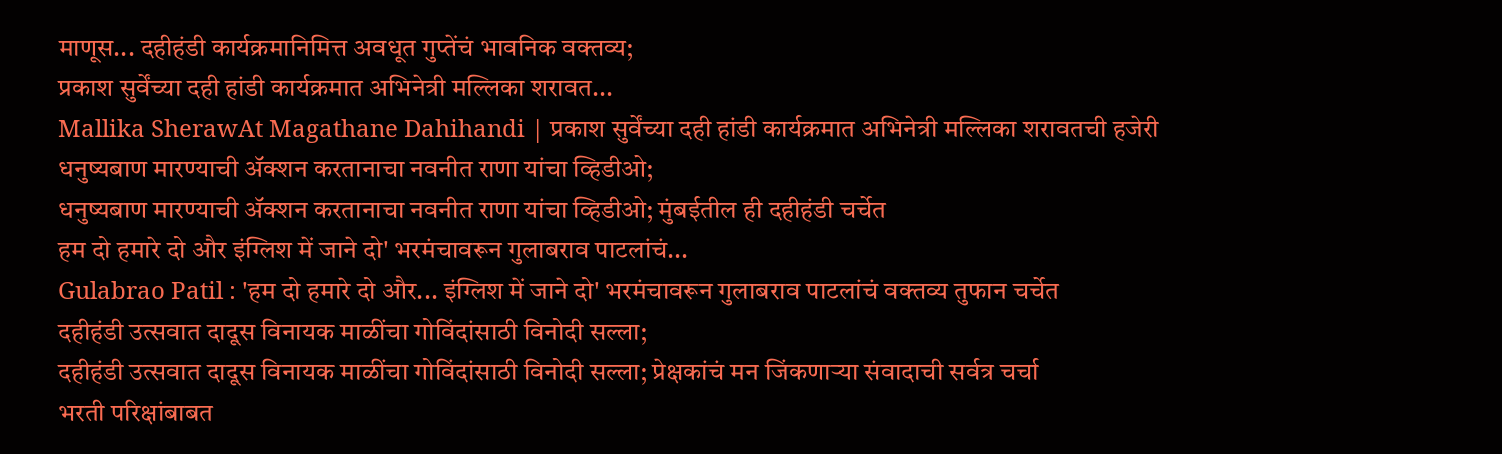माणूस... दहीहंडी कार्यक्रमानिमित्त अवधूत गुप्तेंचं भावनिक वक्तव्य;
प्रकाश सुर्वेंच्या दही हांडी कार्यक्रमात अभिनेत्री मल्लिका शरावत...
Mallika SherawAt Magathane Dahihandi | प्रकाश सुर्वेंच्या दही हांडी कार्यक्रमात अभिनेत्री मल्लिका शरावतची हजेरी
धनुष्यबाण मारण्याची ॲक्शन करतानाचा नवनीत राणा यांचा व्हिडीओ;
धनुष्यबाण मारण्याची ॲक्शन करतानाचा नवनीत राणा यांचा व्हिडीओ; मुंबईतील ही दहीहंडी चर्चेत
हम दो हमारे दो और इंग्लिश में जाने दो' भरमंचावरून गुलाबराव पाटलांचं...
Gulabrao Patil : 'हम दो हमारे दो और... इंग्लिश में जाने दो' भरमंचावरून गुलाबराव पाटलांचं वक्तव्य तुफान चर्चेत
दहीहंडी उत्सवात दादूस विनायक माळींचा गोविंदांसाठी विनोदी सल्ला;
दहीहंडी उत्सवात दादूस विनायक माळींचा गोविंदांसाठी विनोदी सल्ला; प्रेक्षकांचं मन जिंकणाऱ्या संवादाची सर्वत्र चर्चा
भरती परिक्षांबाबत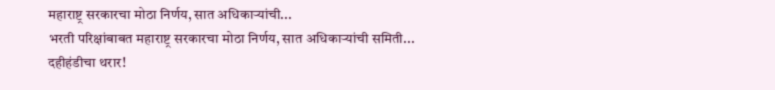महाराष्ट्र सरकारचा मोठा निर्णय, सात अधिकाऱ्यांची...
भरती परिक्षांबाबत महाराष्ट्र सरकारचा मोठा निर्णय, सात अधिकाऱ्यांची समिती...
दहीहंडीचा थरार!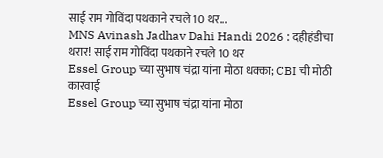साई राम गोविंदा पथकाने रचले 10 थर...
MNS Avinash Jadhav Dahi Handi 2026 : दहीहंडीचा थरार! साई राम गोविंदा पथकाने रचले 10 थर
Essel Group च्या सुभाष चंद्रा यांना मोठा धक्का; CBI ची मोठी कारवाई
Essel Group च्या सुभाष चंद्रा यांना मोठा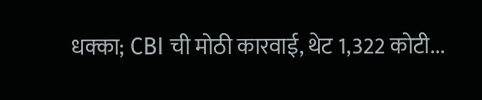धक्का; CBI ची मोठी कारवाई, थेट 1,322 कोटी...